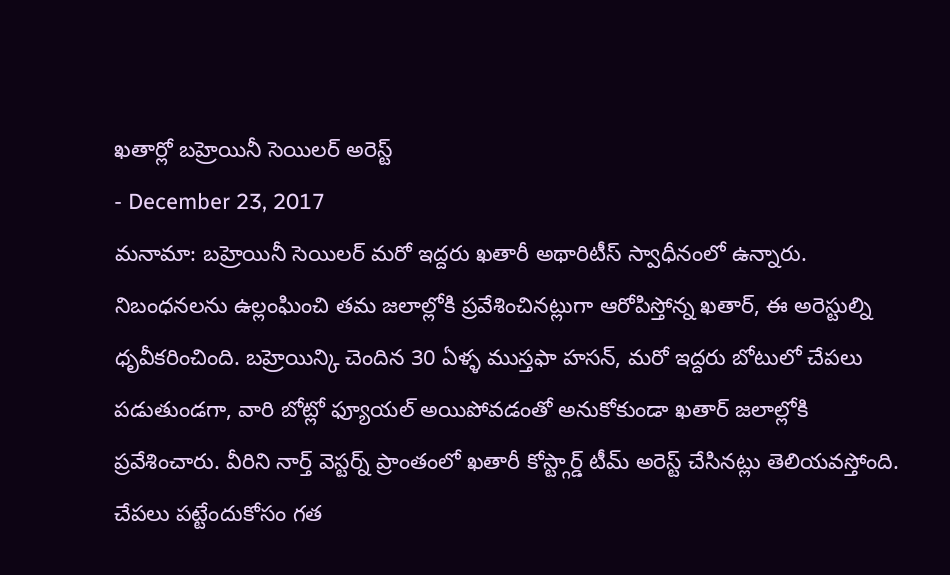ఖతార్లో బహ్రెయినీ సెయిలర్ అరెస్ట్
- December 23, 2017
మనామా: బహ్రెయినీ సెయిలర్ మరో ఇద్దరు ఖతారీ అథారిటీస్ స్వాధీనంలో ఉన్నారు. నిబంధనలను ఉల్లంఘించి తమ జలాల్లోకి ప్రవేశించినట్లుగా ఆరోపిస్తోన్న ఖతార్, ఈ అరెస్టుల్ని ధృవీకరించింది. బహ్రెయిన్కి చెందిన 30 ఏళ్ళ ముస్తఫా హసన్, మరో ఇద్దరు బోటులో చేపలు పడుతుండగా, వారి బోట్లో ఫ్యూయల్ అయిపోవడంతో అనుకోకుండా ఖతార్ జలాల్లోకి ప్రవేశించారు. వీరిని నార్త్ వెస్టర్న్ ప్రాంతంలో ఖతారీ కోస్ట్గార్డ్ టీమ్ అరెస్ట్ చేసినట్లు తెలియవస్తోంది. చేపలు పట్టేందుకోసం గత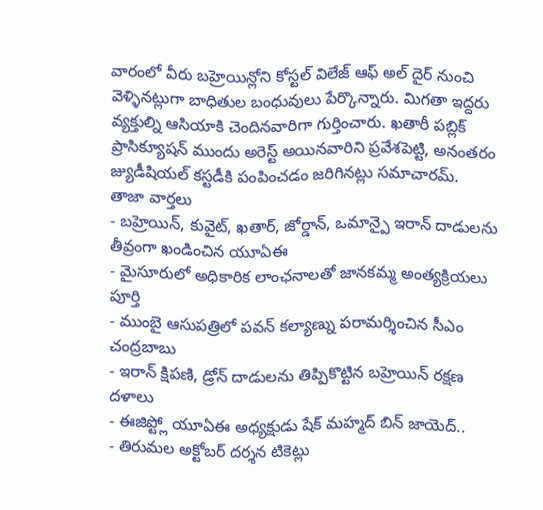వారంలో వీరు బహ్రెయిన్లోని కోస్టల్ విలేజ్ ఆఫ్ అల్ దైర్ నుంచి వెళ్ళినట్లుగా బాధితుల బంధువులు పేర్కొన్నారు. మిగతా ఇద్దరు వ్యక్తుల్ని ఆసియాకి చెందినవారిగా గుర్తించారు. ఖతారీ పబ్లిక్ ప్రాసిక్యూషన్ ముందు అరెస్ట్ అయినవారిని ప్రవేశపెట్టి, అనంతరం జ్యుడీషియల్ కస్టడీకి పంపించడం జరిగినట్లు సమాచారమ్.
తాజా వార్తలు
- బహ్రెయిన్, కువైట్, ఖతార్, జోర్డాన్, ఒమాన్పై ఇరాన్ దాడులను తీవ్రంగా ఖండించిన యూఏఈ
- మైసూరులో అధికారిక లాంఛనాలతో జానకమ్మ అంత్యక్రియలు పూర్తి
- ముంబై ఆసుపత్రిలో పవన్ కల్యాణ్ను పరామర్శించిన సీఎం చంద్రబాబు
- ఇరాన్ క్షిపణి, డ్రోన్ దాడులను తిప్పికొట్టిన బహ్రెయిన్ రక్షణ దళాలు
- ఈజిప్ట్లో యూఏఈ అధ్యక్షుడు షేక్ మహ్మద్ బిన్ జాయెద్..
- తిరుమల అక్టోబర్ దర్శన టికెట్లు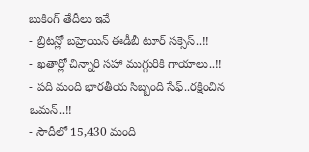బుకింగ్ తేదీలు ఇవే
- బ్రిటన్లో బహ్రెయిన్ ఈడీబీ టూర్ సక్సెస్..!!
- ఖతార్లో చిన్నారి సహా ముగ్గురికి గాయాలు..!!
- పది మంది భారతీయ సిబ్బంది సేఫ్..రక్షించిన ఒమన్..!!
- సౌదీలో 15,430 మంది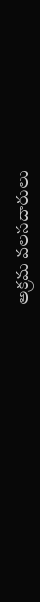అక్రమ వలసదారులు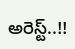అరెస్ట్..!!